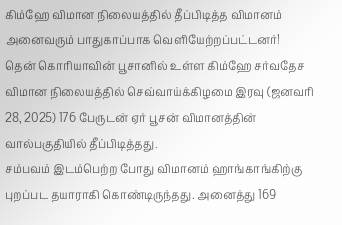கிம்ஹே விமான நிலையத்தில் தீப்பிடித்த விமானம் அனைவரும் பாதுகாப்பாக வெளியேற்றப்பட்டனர்!
தென் கொரியாவின் பூசானில் உள்ள கிம்ஹே சர்வதேச விமான நிலையத்தில் செவ்வாய்க்கிழமை இரவு (ஜனவரி 28, 2025) 176 பேருடன் ஏர் பூசன் விமானத்தின் வால்பகுதியில் தீப்பிடித்தது.
சம்பவம் இடம்பெற்ற போது விமானம் ஹாங்காங்கிற்கு புறப்பட தயாராகி கொண்டிருந்தது. அனைத்து 169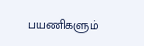பயணிகளும்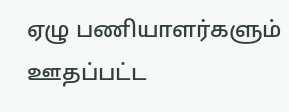ஏழு பணியாளர்களும் ஊதப்பட்ட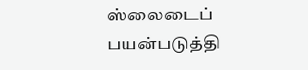ஸ்லைடைப் பயன்படுத்தி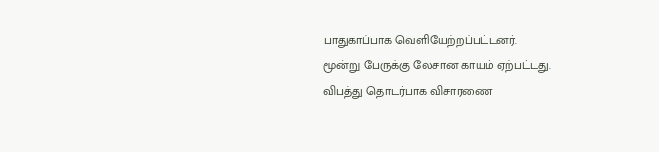பாதுகாப்பாக வெளியேற்றப்பட்டனர்.
மூன்று பேருக்கு லேசான காயம் ஏற்பட்டது.
விபத்து தொடர்பாக விசாரணை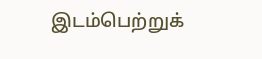இடம்பெற்றுக்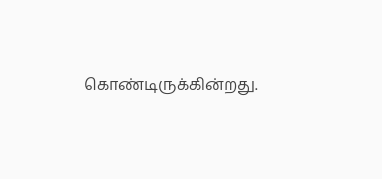கொண்டிருக்கின்றது.